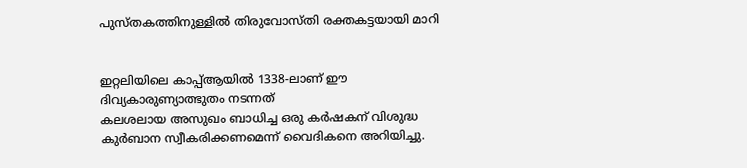പുസ്തകത്തിനുള്ളില്‍ തിരുവോസ്തി രക്തകട്ടയായി മാറി


ഇറ്റലിയിലെ കാപ്പ്ആയില്‍ 1338-ലാണ് ഈ ദിവ്യകാരുണ്യാത്ഭുതം നടന്നത്
കലശലായ അസുഖം ബാധിച്ച ഒരു കര്‍ഷകന് വിശുദ്ധ കുര്‍ബാന സ്വീകരിക്കണമെന്ന് വൈദികനെ അറിയിച്ചു.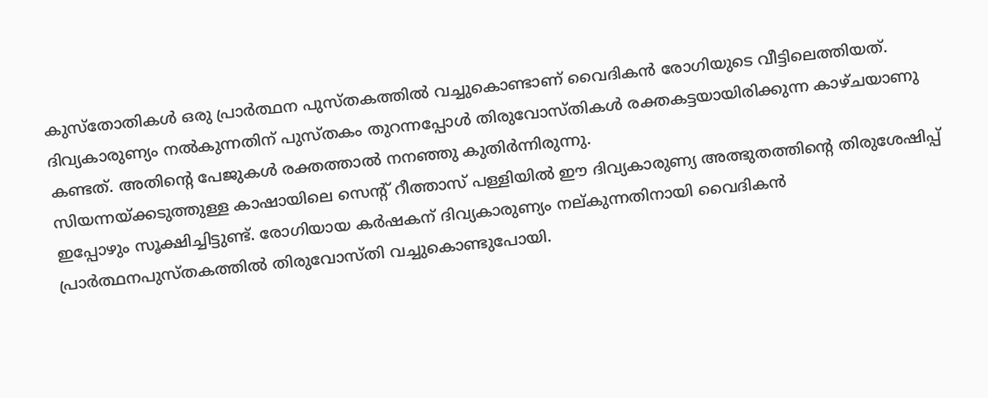കുസ്തോതികള്‍ ഒരു പ്രാര്‍ത്ഥന പുസ്തകത്തില്‍ വച്ചുകൊണ്ടാണ് വൈദികന്‍ രോഗിയുടെ വീട്ടിലെത്തിയത്. ദിവ്യകാരുണ്യം നല്‍കുന്നതിന് പുസ്തകം തുറന്നപ്പോള്‍ തിരുവോസ്തികള്‍ രക്തകട്ടയായിരിക്കുന്ന കാഴ്ചയാണു കണ്ടത്. അതിന്‍റെ പേജുകള്‍ രക്തത്താല്‍ നനഞ്ഞു കുതിര്‍ന്നിരുന്നു.
സിയന്നയ്ക്കടുത്തുള്ള കാഷായിലെ സെന്‍റ് റീത്താസ് പള്ളിയില്‍ ഈ ദിവ്യകാരുണ്യ അത്ഭുതത്തിന്‍റെ തിരുശേഷിപ്പ് ഇപ്പോഴും സൂക്ഷിച്ചിട്ടുണ്ട്. രോഗിയായ കര്‍ഷകന് ദിവ്യകാരുണ്യം നല്കുന്നതിനായി വൈദികന്‍ പ്രാര്‍ത്ഥനപുസ്തകത്തില്‍ തിരുവോസ്തി വച്ചുകൊണ്ടുപോയി.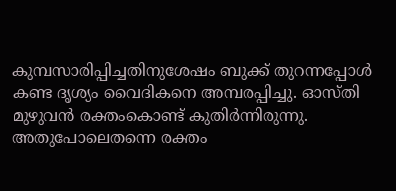കുമ്പസാരിപ്പിച്ചതിനുശേഷം ബുക്ക് തുറന്നപ്പോള്‍ കണ്ട ദൃശ്യം വൈദികനെ അമ്പരപ്പിച്ചു. ഓസ്തി മുഴുവന്‍ രക്തംകൊണ്ട് കുതിര്‍ന്നിരുന്നു. അതുപോലെതന്നെ രക്തം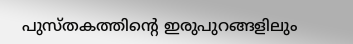പുസ്തകത്തിന്‍റെ ഇരുപുറങ്ങളിലും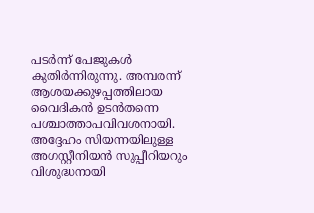പടര്‍ന്ന് പേജുകള്‍ കുതിര്‍ന്നിരുന്നു. അമ്പരന്ന് ആശയക്കുഴപ്പത്തിലായ വൈദികന്‍ ഉടന്‍തന്നെ പശ്ചാത്താപവിവശനായി. അദ്ദേഹം സിയന്നയിലുള്ള അഗസ്റ്റീനിയന്‍ സുപ്പീറിയറും വിശുദ്ധനായി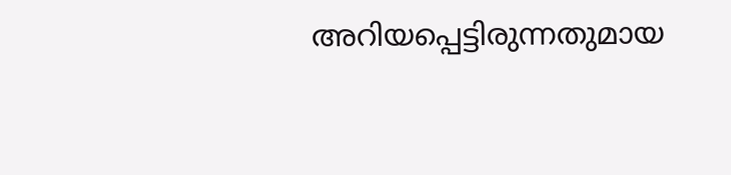അറിയപ്പെട്ടിരുന്നതുമായ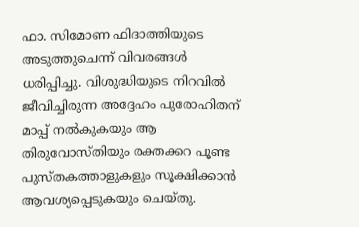ഫാ. സിമോണ ഫിദാത്തിയുടെ അടുത്തുചെന്ന് വിവരങ്ങള്‍ ധരിപ്പിച്ചു. വിശുദ്ധിയുടെ നിറവില്‍ ജീവിച്ചിരുന്ന അദ്ദേഹം പുരോഹിതന് മാപ്പ് നല്‍കുകയും ആ തിരുവോസ്തിയും രക്തക്കറ പൂണ്ട പുസ്തകത്താളുകളും സൂക്ഷിക്കാന്‍ ആവശ്യപ്പെടുകയും ചെയ്തു.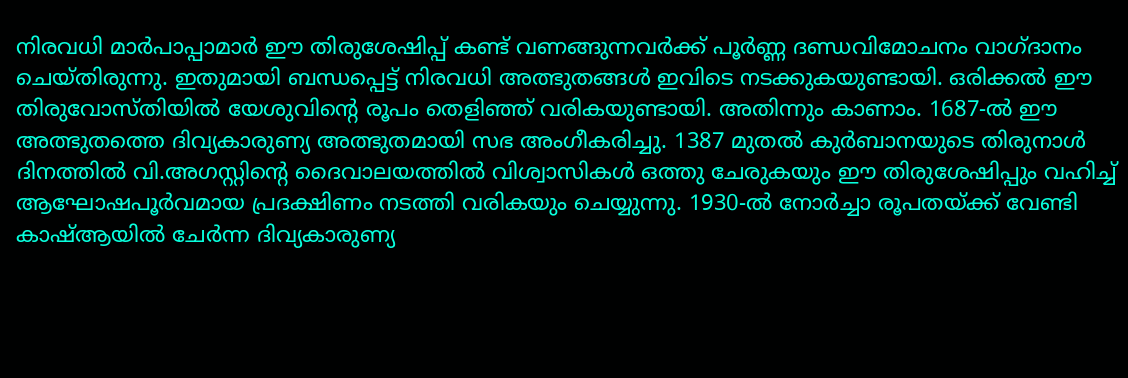നിരവധി മാര്‍പാപ്പാമാര്‍ ഈ തിരുശേഷിപ്പ് കണ്ട് വണങ്ങുന്നവര്‍ക്ക് പൂര്‍ണ്ണ ദണ്ഡവിമോചനം വാഗ്ദാനം ചെയ്തിരുന്നു. ഇതുമായി ബന്ധപ്പെട്ട് നിരവധി അത്ഭുതങ്ങള്‍ ഇവിടെ നടക്കുകയുണ്ടായി. ഒരിക്കല്‍ ഈ തിരുവോസ്തിയില്‍ യേശുവിന്‍റെ രൂപം തെളിഞ്ഞ് വരികയുണ്ടായി. അതിന്നും കാണാം. 1687-ല്‍ ഈ അത്ഭുതത്തെ ദിവ്യകാരുണ്യ അത്ഭുതമായി സഭ അംഗീകരിച്ചു. 1387 മുതല്‍ കുര്‍ബാനയുടെ തിരുനാള്‍ ദിനത്തില്‍ വി.അഗസ്റ്റിന്‍റെ ദൈവാലയത്തില്‍ വിശ്വാസികള്‍ ഒത്തു ചേരുകയും ഈ തിരുശേഷിപ്പും വഹിച്ച് ആഘോഷപൂര്‍വമായ പ്രദക്ഷിണം നടത്തി വരികയും ചെയ്യുന്നു. 1930-ല്‍ നോര്‍ച്ചാ രൂപതയ്ക്ക് വേണ്ടി കാഷ്ആയില്‍ ചേര്‍ന്ന ദിവ്യകാരുണ്യ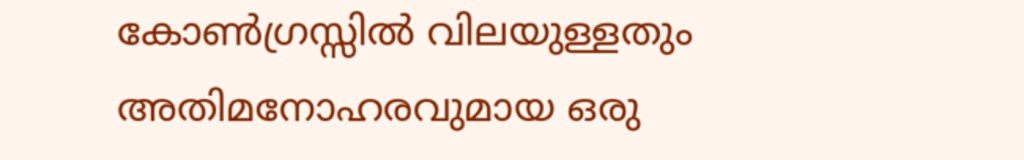കോണ്‍ഗ്രസ്സില്‍ വിലയുള്ളതും അതിമനോഹരവുമായ ഒരു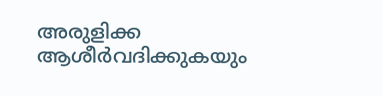അരുളിക്ക ആശീര്‍വദിക്കുകയും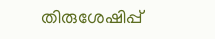തിരുശേഷിപ്പ്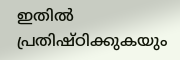ഇതില്‍ പ്രതിഷ്ഠിക്കുകയും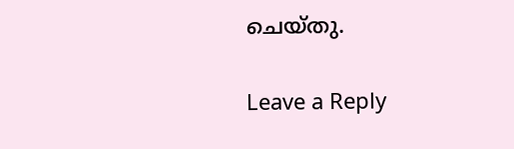ചെയ്തു.

Leave a Reply